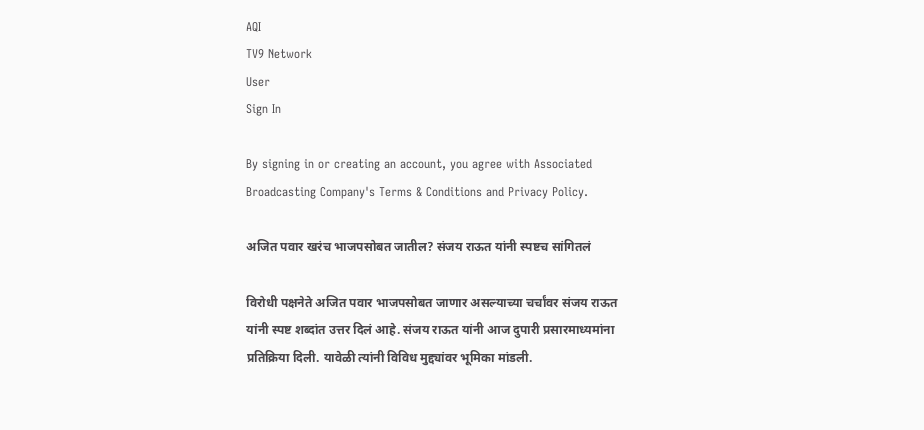AQI
TV9 Network
User
Sign In

By signing in or creating an account, you agree with Associated Broadcasting Company's Terms & Conditions and Privacy Policy.

अजित पवार खरंच भाजपसोबत जातील? संजय राऊत यांनी स्पष्टच सांगितलं

विरोधी पक्षनेते अजित पवार भाजपसोबत जाणार असल्याच्या चर्चांवर संजय राऊत यांनी स्पष्ट शब्दांत उत्तर दिलं आहे. संजय राऊत यांनी आज दुपारी प्रसारमाध्यमांना प्रतिक्रिया दिली. यावेळी त्यांनी विविध मुद्द्यांवर भूमिका मांडली.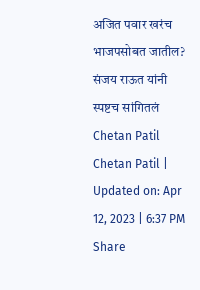अजित पवार खरंच भाजपसोबत जातील? संजय राऊत यांनी स्पष्टच सांगितलं
Chetan Patil
Chetan Patil | Updated on: Apr 12, 2023 | 6:37 PM
Share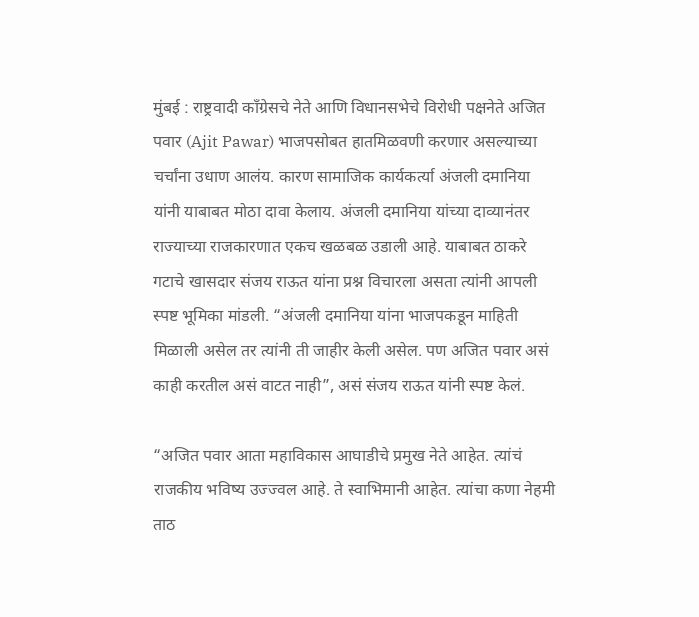मुंबई : राष्ट्रवादी काँग्रेसचे नेते आणि विधानसभेचे विरोधी पक्षनेते अजित पवार (Ajit Pawar) भाजपसोबत हातमिळवणी करणार असल्याच्या चर्चांना उधाण आलंय. कारण सामाजिक कार्यकर्त्या अंजली दमानिया यांनी याबाबत मोठा दावा केलाय. अंजली दमानिया यांच्या दाव्यानंतर राज्याच्या राजकारणात एकच खळबळ उडाली आहे. याबाबत ठाकरे गटाचे खासदार संजय राऊत यांना प्रश्न विचारला असता त्यांनी आपली स्पष्ट भूमिका मांडली. “अंजली दमानिया यांना भाजपकडून माहिती मिळाली असेल तर त्यांनी ती जाहीर केली असेल. पण अजित पवार असं काही करतील असं वाटत नाही”, असं संजय राऊत यांनी स्पष्ट केलं.

“अजित पवार आता महाविकास आघाडीचे प्रमुख नेते आहेत. त्यांचं राजकीय भविष्य उज्ज्वल आहे. ते स्वाभिमानी आहेत. त्यांचा कणा नेहमी ताठ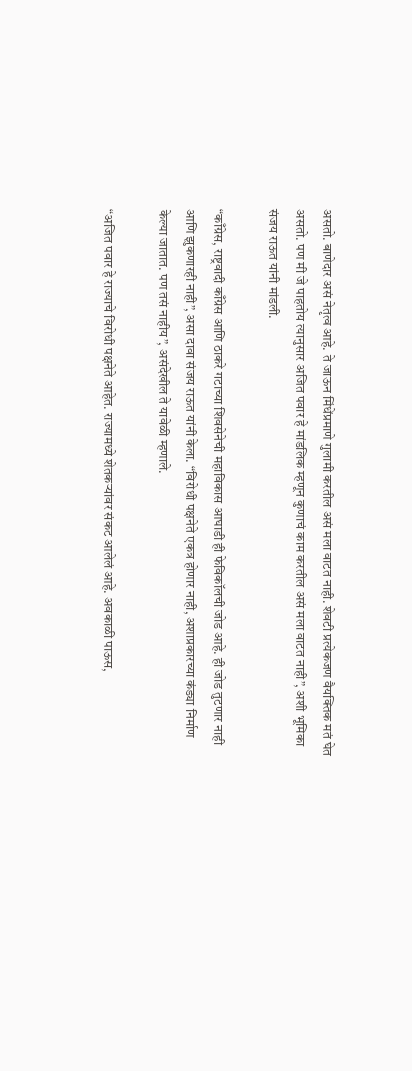असतो. बाणेदार असं नेतृत्व आहे. ते जाऊन मिंधेंप्रमाणे गुलामी करतील असं मला वाटत नाही. शेवटी प्रत्येकजण वैयक्तिक मतं घेत असतो. पण मी जे पाहतोय त्यानुसार अजित पवार हे मांडलिक म्हणून कुणाचं काम करतील असं मला वाटत नाही”, अशी भूमिका संजय राऊत यांनी मांडली.

“काँग्रेस, राष्ट्रवादी काँग्रेस आणि ठाकरे गटाच्या शिवसेनेची महाविकास आघाडी ही फेविकॉलची जोड आहे. ही जोड तुटणार नाही आणि झुकणारही नाही”, असा दावा संजय राऊत यांनी केला. “विरोधी पक्षनेते एकत्र होणार नाही, अशाप्रकारच्या कंड्या निर्माण केल्या जातात. पण तसं नाहीय”, असंदेखील ते यावेळी म्हणाले.

“अजित पवार हे राज्याचे विरोधी पक्षनेते आहेत. राज्यामध्ये शेतकऱ्यांवर संकट आलेलं आहे. अवकाळी पाऊस,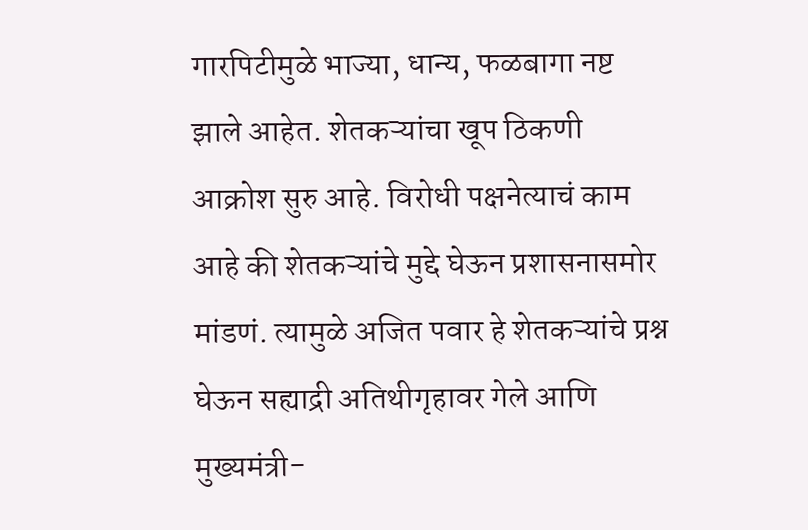गारपिटीमुळे भाज्या, धान्य, फळबागा नष्ट झाले आहेत. शेतकऱ्यांचा खूप ठिकणी आक्रोश सुरु आहे. विरोधी पक्षनेत्याचं काम आहे की शेतकऱ्यांचे मुद्दे घेऊन प्रशासनासमोर मांडणं. त्यामुळे अजित पवार हे शेतकऱ्यांचे प्रश्न घेऊन सह्याद्री अतिथीगृहावर गेले आणि मुख्यमंत्री-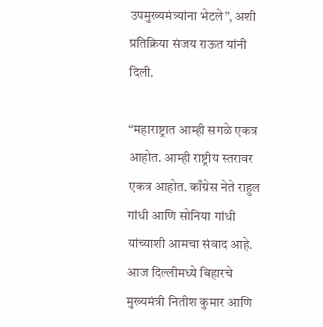उपमुख्यमंत्र्यांना भेटले”, अशी प्रतिक्रिया संजय राऊत यांनी दिली.

“महाराष्ट्रात आम्ही सगळे एकत्र आहोत. आम्ही राष्ट्रीय स्तरावर एकत्र आहोत. काँग्रेस नेते राहुल गांधी आणि सोनिया गांधी यांच्याशी आमचा संवाद आहे. आज दिल्लीमध्ये बिहारचे मुख्यमंत्री नितीश कुमार आणि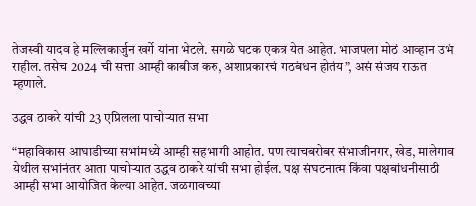तेजस्वी यादव हे मल्लिकार्जुन खर्गे यांना भेटले. सगळे घटक एकत्र येत आहेत. भाजपला मोठं आव्हान उभं राहील. तसेच 2024 ची सत्ता आम्ही काबीज करु, अशाप्रकारचं गठबंधन होतंय”, असं संजय राऊत म्हणाले.

उद्धव ठाकरे यांची 23 एप्रिलला पाचोऱ्यात सभा

“महाविकास आघाडीच्या सभांमध्ये आम्ही सहभागी आहोत. पण त्याचबरोबर संभाजीनगर, खेड, मालेगाव येथील सभांनंतर आता पाचोऱ्यात उद्धव ठाकरे यांची सभा होईल. पक्ष संघटनात्म किंवा पक्षबांधनीसाठी आम्ही सभा आयोजित केल्या आहेत. जळगावच्या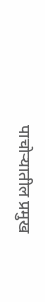पाचोऱ्यातील प्रमुख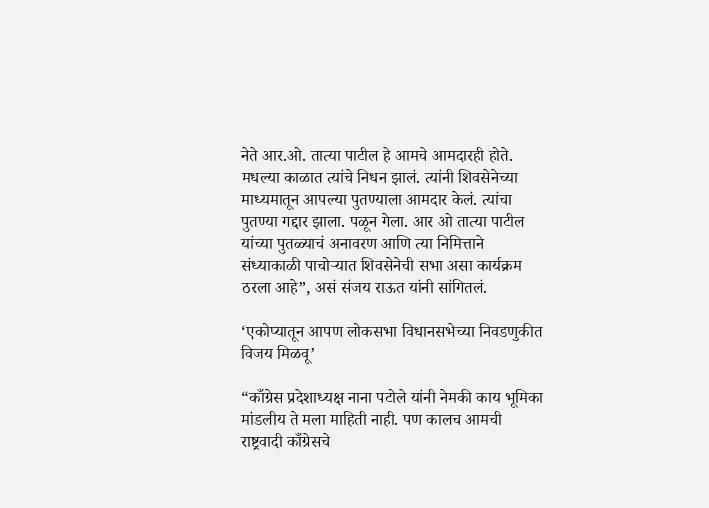नेते आर.ओ. तात्या पाटील हे आमचे आमदारही होते. मधल्या काळात त्यांचे निधन झालं. त्यांनी शिवसेनेच्या माध्यमातून आपल्या पुतण्याला आमदार केलं. त्यांचा पुतण्या गद्दार झाला. पळून गेला. आर ओ तात्या पाटील यांच्या पुतळ्याचं अनावरण आणि त्या निमित्ताने संध्याकाळी पाचोऱ्यात शिवसेनेची सभा असा कार्यक्रम ठरला आहे”, असं संजय राऊत यांनी सांगितलं.

‘एकोप्यातून आपण लोकसभा विधानसभेच्या निवडणुकीत विजय मिळवू’

“काँग्रेस प्रदेशाध्यक्ष नाना पटोले यांनी नेमकी काय भूमिका मांडलीय ते मला माहिती नाही. पण कालच आमची राष्ट्रवादी काँग्रेसचे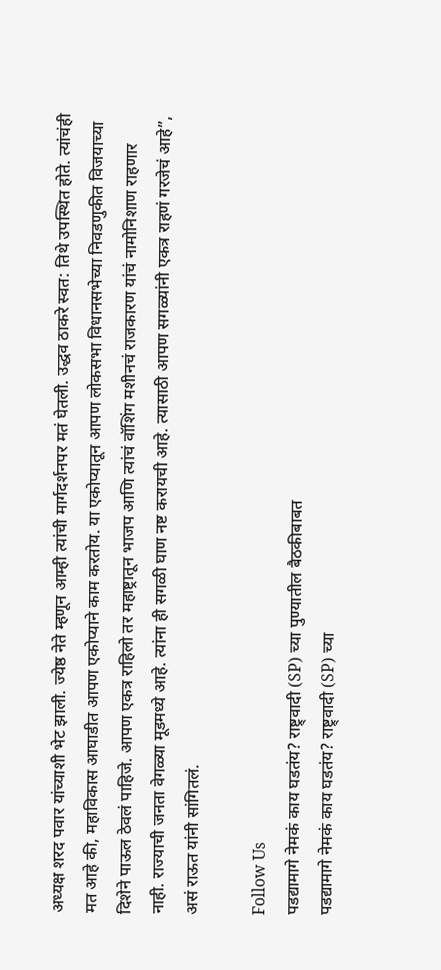अध्यक्ष शरद पवार यांच्याशी भेट झाली. ज्येष्ठ नेते म्हणून आम्ही त्यांची मार्गदर्शनपर मतं घेतली. उद्धव ठाकरे स्वत: तिथे उपस्थित होते. त्यांचंही मत आहे की, महाविकास आघाडीत आपण एकोप्याने काम करतोय. या एकोप्यातून आपण लोकसभा विधानसभेच्या निवडणुकीत विजयाच्या दिशेने पाऊल ठेवलं पाहिजे. आपण एकत्र राहिलो तर महाष्ट्रातून भाजप आणि त्यांचं वॉशिंग मशीनचं राजकारण यांचं नामोनिशाण राहणार नाही. राज्याची जनता वेगळ्या मूडमध्ये आहे. त्यांना ही सगळी घाण नष्ट करायची आहे. त्यासाठी आपण सगळ्यांनी एकत्र राहणं गरजेचं आहे”, असं राऊत यांनी सांगितलं.

Follow Us
पडद्यामागे नेमकं काय घडतंय? राष्ट्र्वादी (SP) च्या पुण्यातील बैठकीबाबत
पडद्यामागे नेमकं काय घडतंय? राष्ट्र्वादी (SP) च्या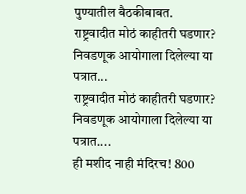पुण्यातील बैठकीबाबत.
राष्ट्रवादीत मोठं काहीतरी घडणार? निवडणूक आयोगाला दिलेल्या या पत्रात...
राष्ट्रवादीत मोठं काहीतरी घडणार? निवडणूक आयोगाला दिलेल्या या पत्रात....
ही मशीद नाही मंदिरच! 800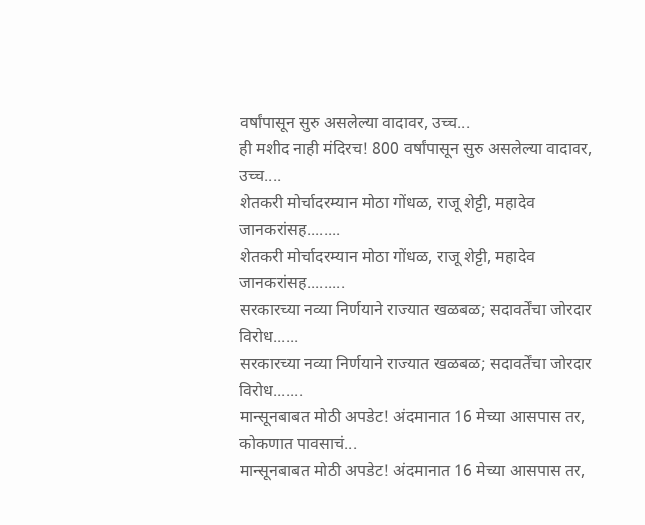वर्षांपासून सुरु असलेल्या वादावर, उच्च...
ही मशीद नाही मंदिरच! 800 वर्षांपासून सुरु असलेल्या वादावर, उच्च....
शेतकरी मोर्चादरम्यान मोठा गोंधळ, राजू शेट्टी, महादेव जानकरांसह........
शेतकरी मोर्चादरम्यान मोठा गोंधळ, राजू शेट्टी, महादेव जानकरांसह.........
सरकारच्या नव्या निर्णयाने राज्यात खळबळ; सदावर्तेंचा जोरदार विरोध......
सरकारच्या नव्या निर्णयाने राज्यात खळबळ; सदावर्तेंचा जोरदार विरोध.......
मान्सूनबाबत मोठी अपडेट! अंदमानात 16 मेच्या आसपास तर, कोकणात पावसाचं...
मान्सूनबाबत मोठी अपडेट! अंदमानात 16 मेच्या आसपास तर,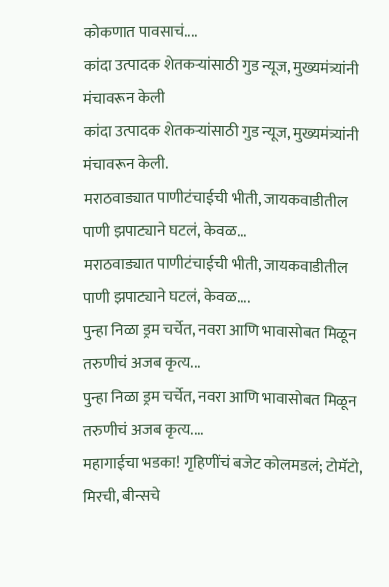कोकणात पावसाचं....
कांदा उत्पादक शेतकऱ्यांसाठी गुड न्यूज, मुख्यमंत्र्यांनी मंचावरून केली
कांदा उत्पादक शेतकऱ्यांसाठी गुड न्यूज, मुख्यमंत्र्यांनी मंचावरून केली.
मराठवाड्यात पाणीटंचाईची भीती, जायकवाडीतील पाणी झपाट्याने घटलं, केवळ...
मराठवाड्यात पाणीटंचाईची भीती, जायकवाडीतील पाणी झपाट्याने घटलं, केवळ....
पुन्हा निळा ड्रम चर्चेत, नवरा आणि भावासोबत मिळून तरुणीचं अजब कृत्य...
पुन्हा निळा ड्रम चर्चेत, नवरा आणि भावासोबत मिळून तरुणीचं अजब कृत्य....
महागाईचा भडका! गृहिणींचं बजेट कोलमडलं; टोमॅटो, मिरची, बीन्सचे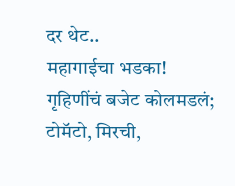दर थेट..
महागाईचा भडका! गृहिणींचं बजेट कोलमडलं; टोमॅटो, मिरची,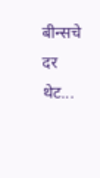बीन्सचे दर थेट...